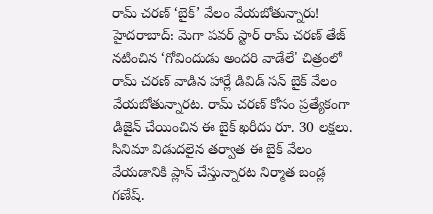రామ్ చరణ్ ‘బైక్’ వేలం వేయబోతున్నారు!
హైదరాబాద్: మెగా పవర్ స్టార్ రామ్ చరణ్ తేజ్ నటించిన ‘గోవిందుడు అందరి వాడేలే' చిత్రంలో రామ్ చరణ్ వాడిన హార్లే డివిడ్ సన్ బైక్ వేలం వేయబోతున్నారట. రామ్ చరణ్ కోసం ప్రత్యేకంగా డిజైన్ చేయించిన ఈ బైక్ ఖరీదు రూ. 30 లక్షలు. సినిమా విడుదలైన తర్వాత ఈ బైక్ వేలం వేయడానికి ప్లాన్ చేస్తున్నారట నిర్మాత బండ్ల గణేష్.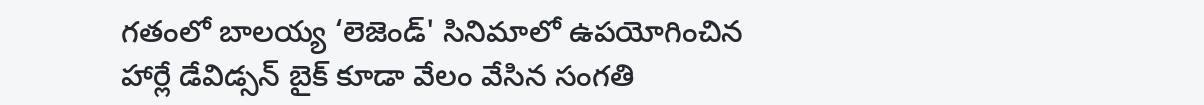గతంలో బాలయ్య ‘లెజెండ్' సినిమాలో ఉపయోగించిన హార్లే డేవిడ్సన్ బైక్ కూడా వేలం వేసిన సంగతి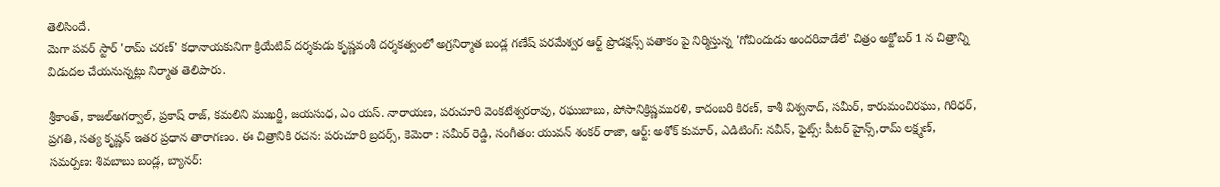తెలిసిందే.
మెగా పవర్ స్టార్ 'రామ్ చరణ్' కధానాయకునిగా క్రియేటివ్ దర్శకుడు కృష్ణవంశీ దర్శకత్వంలో అగ్రనిర్మాత బండ్ల గణేష్ పరమేశ్వర ఆర్ట్ ప్రొడక్షన్స్ పతాకం పై నిర్మిస్తున్న 'గోవిందుడు అందరివాడేలే' చిత్రం అక్టోబర్ 1 న చిత్రాన్ని విడుదల చేయనున్నట్లు నిర్మాత తెలిపారు.

శ్రీకాంత్, కాజల్అగర్వాల్, ప్రకాష్ రాజ్, కమలిని ముఖర్జీ, జయసుధ, ఎం యస్. నారాయణ, పరుచూరి వెంకటేశ్వరరావు, రఘుబాబు, పోసానిక్రిష్ణమురళి, కాదంబరి కిరణ్, కాశీ విశ్వనాద్, సమీర్, కారుమంచిరఘు, గిరిధర్, ప్రగతి, సత్య కృష్ణన్ ఇతర ప్రధాన తారాగణం. ఈ చిత్రానికి రచన: పరుచూరి బ్రదర్స్, కెమెరా : సమీర్ రెడ్డి, సంగీతం: యువన్ శంకర్ రాజా, ఆర్ట్: అశోక్ కుమార్, ఎడిటింగ్: నవీన్, ఫైట్స్: పీటర్ హైన్స్,రామ్ లక్ష్మణ్, సమర్పణ: శివబాబు బండ్ల, బ్యానర్: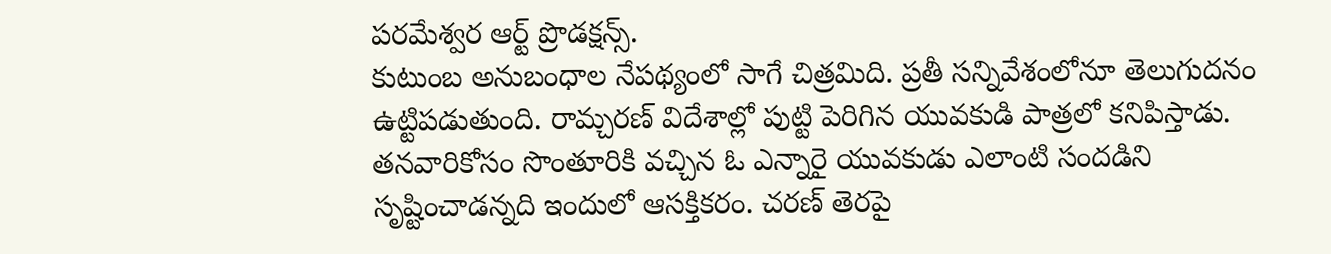పరమేశ్వర ఆర్ట్ ప్రొడక్షన్స్.
కుటుంబ అనుబంధాల నేపథ్యంలో సాగే చిత్రమిది. ప్రతీ సన్నివేశంలోనూ తెలుగుదనం ఉట్టిపడుతుంది. రామ్చరణ్ విదేశాల్లో పుట్టి పెరిగిన యువకుడి పాత్రలో కనిపిస్తాడు. తనవారికోసం సొంతూరికి వచ్చిన ఓ ఎన్నారై యువకుడు ఎలాంటి సందడిని సృష్టించాడన్నది ఇందులో ఆసక్తికరం. చరణ్ తెరపై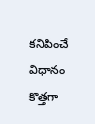కనిపించే విధానం కొత్తగా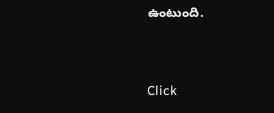ఉంటుంది.


Click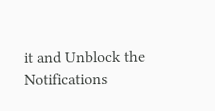it and Unblock the Notifications